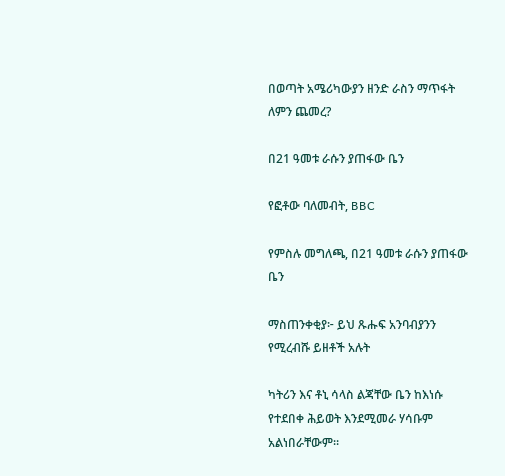በወጣት አሜሪካውያን ዘንድ ራስን ማጥፋት ለምን ጨመረ?

በ21 ዓመቱ ራሱን ያጠፋው ቤን

የፎቶው ባለመብት, BBC

የምስሉ መግለጫ, በ21 ዓመቱ ራሱን ያጠፋው ቤን

ማስጠንቀቂያ፦ ይህ ጹሑፍ አንባብያንን የሚረብሹ ይዘቶች አሉት

ካትሪን እና ቶኒ ሳላስ ልጃቸው ቤን ከእነሱ የተደበቀ ሕይወት እንደሚመራ ሃሳቡም አልነበራቸውም።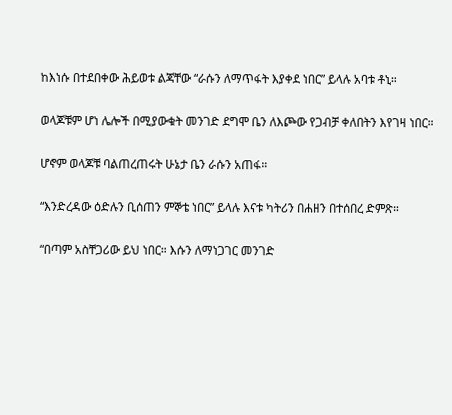ከእነሱ በተደበቀው ሕይወቱ ልጃቸው “ራሱን ለማጥፋት እያቀደ ነበር” ይላሉ አባቱ ቶኒ።

ወላጆቹም ሆነ ሌሎች በሚያውቁት መንገድ ደግሞ ቤን ለእጮው የጋብቻ ቀለበትን እየገዛ ነበር።

ሆኖም ወላጆቹ ባልጠረጠሩት ሁኔታ ቤን ራሱን አጠፋ።

“እንድረዳው ዕድሉን ቢሰጠን ምኞቴ ነበር” ይላሉ እናቱ ካትሪን በሐዘን በተሰበረ ድምጽ።

“በጣም አስቸጋሪው ይህ ነበር። እሱን ለማነጋገር መንገድ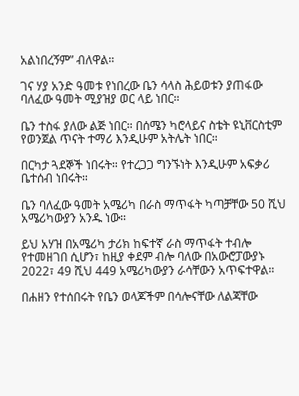አልነበረኝም” ብለዋል።

ገና ሃያ አንድ ዓመቱ የነበረው ቤን ሳላስ ሕይወቱን ያጠፋው ባለፈው ዓመት ሚያዝያ ወር ላይ ነበር።

ቤን ተስፋ ያለው ልጅ ነበር። በሰሜን ካሮላይና ስቴት ዩኒቨርስቲም የወንጀል ጥናት ተማሪ እንዲሁም አትሌት ነበር።

በርካታ ጓደኞች ነበሩት። የተረጋጋ ግንኙነት እንዲሁም አፍቃሪ ቤተሰብ ነበሩት።

ቤን ባለፈው ዓመት አሜሪካ በራስ ማጥፋት ካጣቻቸው 50 ሺህ አሜሪካውያን አንዱ ነው።

ይህ አሃዝ በአሜሪካ ታሪክ ከፍተኛ ራስ ማጥፋት ተብሎ የተመዘገበ ሲሆን፣ ከዚያ ቀደም ብሎ ባለው በአውሮፓውያኑ 2022፣ 49 ሺህ 449 አሜሪካውያን ራሳቸውን አጥፍተዋል።

በሐዘን የተሰበሩት የቤን ወላጆችም በሳሎናቸው ለልጃቸው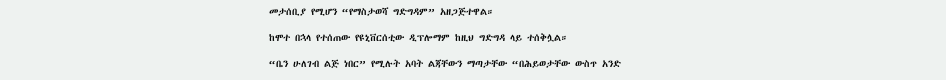መታሰቢያ የሚሆን “የማስታወሻ ግድግዳም” አዘጋጅተዋል።

ከሞተ በኋላ የተሰጠው የዩኒቨርሰቲው ዲፕሎማም ከዚህ ግድግዳ ላይ ተሰቅሏል።

“ቤን ሁለገብ ልጅ ነበር” የሚሉት አባት ልጃቸውን ማጣታቸው “በሕይወታቸው ውስጥ አንድ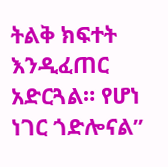ትልቅ ክፍተት እንዲፈጠር አድርጓል። የሆነ ነገር ጎድሎናል”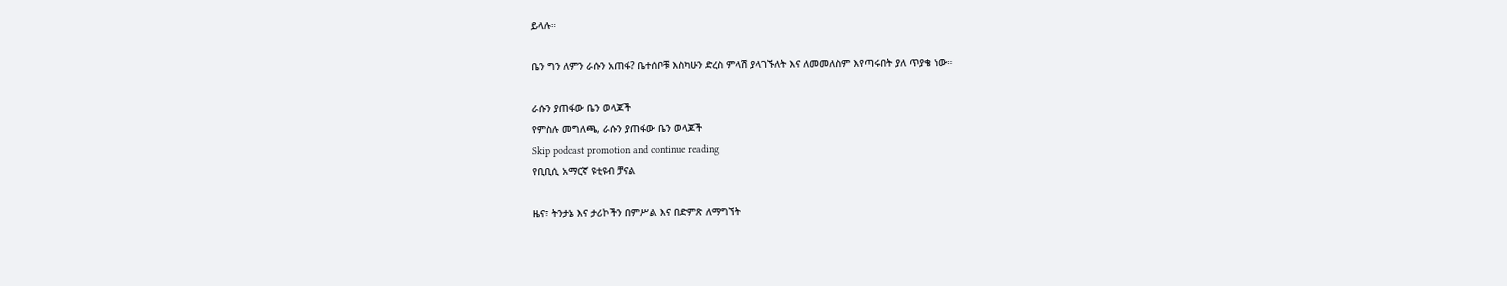ይላሉ።

ቤን ግን ለምን ራሱን አጠፋ? ቤተሰቦቹ እስካሁን ድረስ ምላሽ ያላገኙለት እና ለመመለስም እየጣሩበት ያለ ጥያቄ ነው።

ራሱን ያጠፋው ቤን ወላጆች
የምስሉ መግለጫ, ራሱን ያጠፋው ቤን ወላጆች
Skip podcast promotion and continue reading
የቢቢሲ አማርኛ ዩቲዩብ ቻናል

ዜና፣ ትንታኔ እና ታሪኮችን በምሥል እና በድምጽ ለማግኘት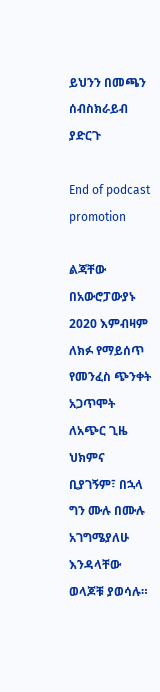ይህንን በመጫን ሰብስክራይብ ያድርጉ

End of podcast promotion

ልጃቸው በአውሮፓውያኑ 2020 እምብዛም ለክፉ የማይሰጥ የመንፈስ ጭንቀት አጋጥሞት ለአጭር ጊዜ ህክምና ቢያገኝም፣ በኋላ ግን ሙሉ በሙሉ አገግሜያለሁ እንዳላቸው ወላጆቹ ያወሳሉ።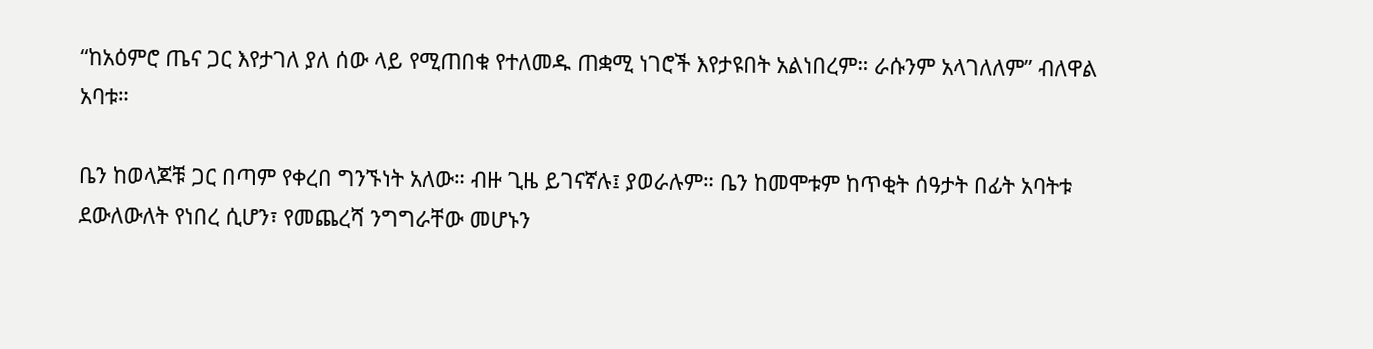“ከአዕምሮ ጤና ጋር እየታገለ ያለ ሰው ላይ የሚጠበቁ የተለመዱ ጠቋሚ ነገሮች እየታዩበት አልነበረም። ራሱንም አላገለለም” ብለዋል አባቱ።

ቤን ከወላጆቹ ጋር በጣም የቀረበ ግንኙነት አለው። ብዙ ጊዜ ይገናኛሉ፤ ያወራሉም። ቤን ከመሞቱም ከጥቂት ሰዓታት በፊት አባትቱ ደውለውለት የነበረ ሲሆን፣ የመጨረሻ ንግግራቸው መሆኑን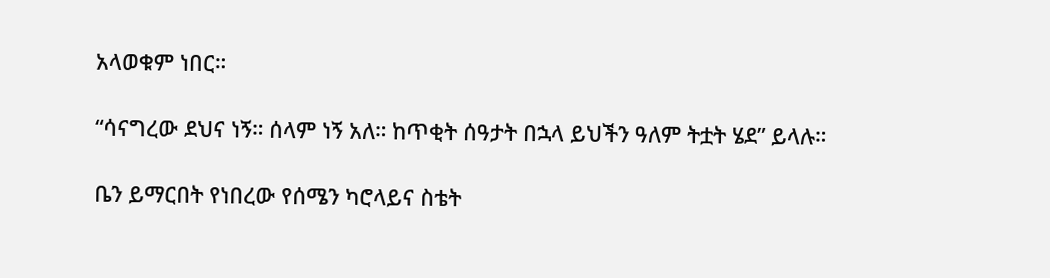አላወቁም ነበር።

“ሳናግረው ደህና ነኝ። ሰላም ነኝ አለ። ከጥቂት ሰዓታት በኋላ ይህችን ዓለም ትቷት ሄደ” ይላሉ።

ቤን ይማርበት የነበረው የሰሜን ካሮላይና ስቴት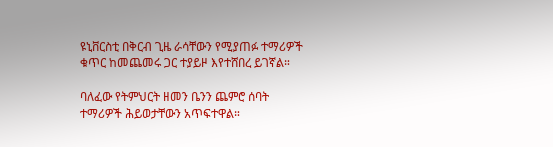ዩኒቨርስቲ በቅርብ ጊዜ ራሳቸውን የሚያጠፉ ተማሪዎች ቁጥር ከመጨመሩ ጋር ተያይዞ እየተሸበረ ይገኛል።

ባለፈው የትምህርት ዘመን ቤንን ጨምሮ ሰባት ተማሪዎች ሕይወታቸውን አጥፍተዋል።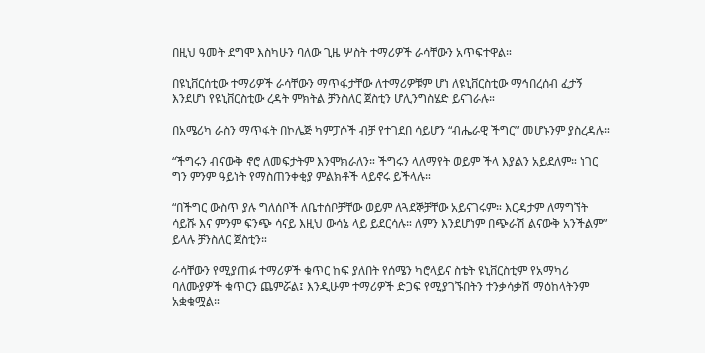በዚህ ዓመት ደግሞ እስካሁን ባለው ጊዜ ሦስት ተማሪዎች ራሳቸውን አጥፍተዋል።

በዩኒቨርሰቲው ተማሪዎች ራሳቸውን ማጥፋታቸው ለተማሪዎቹም ሆነ ለዩኒቨርስቲው ማኅበረሰብ ፈታኝ እንደሆነ የዩኒቨርስቲው ረዳት ምክትል ቻንስለር ጀስቲን ሆሊንግስሄድ ይናገራሉ።

በአሜሪካ ራስን ማጥፋት በኮሌጅ ካምፓሶች ብቻ የተገደበ ሳይሆን “ብሔራዊ ችግር” መሆኑንም ያስረዳሉ።

“ችግሩን ብናውቅ ኖሮ ለመፍታትም እንሞክራለን። ችግሩን ላለማየት ወይም ችላ እያልን አይደለም። ነገር ግን ምንም ዓይነት የማስጠንቀቂያ ምልክቶች ላይኖሩ ይችላሉ።

“በችግር ውስጥ ያሉ ግለሰቦች ለቤተሰቦቻቸው ወይም ለጓደኞቻቸው አይናገሩም። እርዳታም ለማግኘት ሳይሹ እና ምንም ፍንጭ ሳናይ እዚህ ውሳኔ ላይ ይደርሳሉ። ለምን እንደሆነም በጭራሽ ልናውቅ አንችልም” ይላሉ ቻንስለር ጀስቲን።

ራሳቸውን የሚያጠፉ ተማሪዎች ቁጥር ከፍ ያለበት የሰሜን ካሮላይና ስቴት ዩኒቨርስቲም የአማካሪ ባለሙያዎች ቁጥርን ጨምሯል፤ እንዲሁም ተማሪዎች ድጋፍ የሚያገኙበትን ተንቃሳቃሽ ማዕከላትንም አቋቁሟል።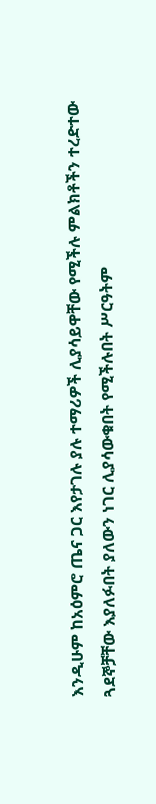እንዲሁም ከአዕምሮ ጤና ጋር እየታገሉ ያሉ ተማሪዎች ሊያሳይዋቸው የሚችሉ ምልክቶችን ተረድተው ጓደኞቻቸው እያለፉበት ያለውን ነገር ሊያሳውቁበት የሚችሉበት ሥርዓትም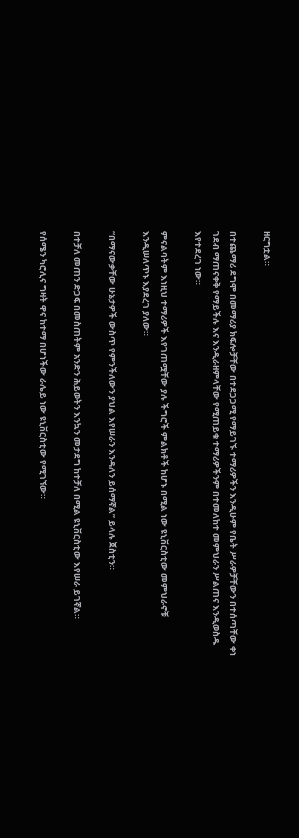ዘርግቷል።

በተጨማሪ ደግሞ በመማሪያ ክፍሎቻቸው በተደጋጋሚ የማይገኙ ተማሪዎችን እንዲሁም የቤት ሥራዎቻቸውን በተሰጣቸው ቀነ ገደብ ማጠናቀቅ የማይችሉ እና እንዲራዘምላቸው የሚጠይቁ ተማሪዎችንም በተመለከተ መምህራን ሥልጠና እንዲወስዱ እየተደረገ ነው።

ምናልባትም እነዚህ ተማሪዎች እየገጠሟቸው ያሉ ችግሮች ምልክቶች ከሆኑ በሚል ነው ዩኒቨርስቲው መምህራኖቹ እንዲሠለጥኑ እያደረገ ያለው።

“በማናውቃቸው ሁኔታዎች ውስጥ የምንችለውን ያህል እየሠራን እንዳለን ይሰማኛል” ይላሉ ጀስቲን።

በተቻለ መጠን ድጋፍ በመስጠትም አንድን ሕይወትን እንኳን መታደግ ከተቻለ በሚል ዩኒቨርስቲው እየሠራ ይገኛል።

የሰሜን ካሮሊና ግዛት ዋና ከተማ በሆነችው ራሌይ ነው ዩኒቨርስቲው የሚገኘው።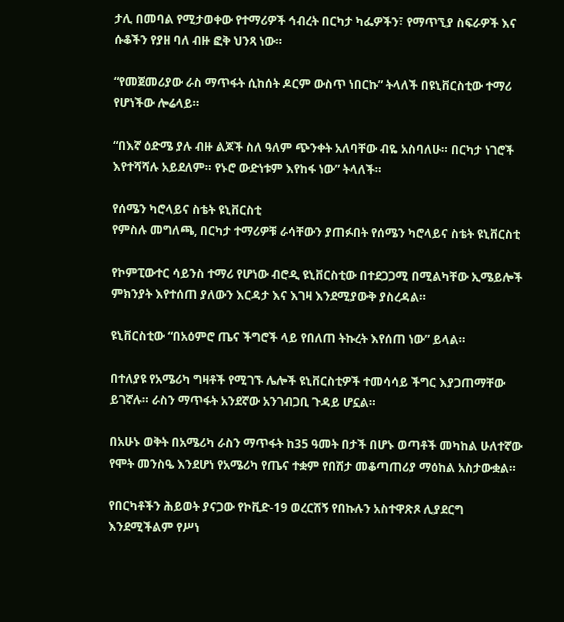ታሊ በመባል የሚታወቀው የተማሪዎች ኅብረት በርካታ ካፌዎችን፣ የማጥኚያ ስፍራዎች እና ሱቆችን የያዘ ባለ ብዙ ፎቅ ህንጻ ነው።

“የመጀመሪያው ራስ ማጥፋት ሲከሰት ዶርም ውስጥ ነበርኩ” ትላለች በዩኒቨርስቲው ተማሪ የሆነችው ሎሬላይ።

“በእኛ ዕድሜ ያሉ ብዙ ልጆች ስለ ዓለም ጭንቀት አለባቸው ብዬ አስባለሁ። በርካታ ነገሮች እየተሻሻሉ አይደለም። የኑሮ ውድነቱም እየከፋ ነው” ትላለች።

የሰሜን ካሮላይና ስቴት ዩኒቨርስቲ
የምስሉ መግለጫ, በርካታ ተማሪዎቹ ራሳቸውን ያጠፉበት የሰሜን ካሮላይና ስቴት ዩኒቨርስቲ

የኮምፒውተር ሳይንስ ተማሪ የሆነው ብሮዲ ዩኒቨርስቲው በተደጋጋሚ በሚልካቸው ኢሜይሎች ምክንያት እየተሰጠ ያለውን እርዳታ እና እገዛ እንደሚያውቅ ያስረዳል።

ዩኒቨርስቲው “በአዕምሮ ጤና ችግሮች ላይ የበለጠ ትኩረት እየሰጠ ነው” ይላል።

በተለያዩ የአሜሪካ ግዛቶች የሚገኙ ሌሎች ዩኒቨርስቲዎች ተመሳሳይ ችግር እያጋጠማቸው ይገኛሉ። ራስን ማጥፋት አንደኛው አንገብጋቢ ጉዳይ ሆኗል።

በአሁኑ ወቅት በአሜሪካ ራስን ማጥፋት ከ35 ዓመት በታች በሆኑ ወጣቶች መካከል ሁለተኛው የሞት መንስዔ እንደሆነ የአሜሪካ የጤና ተቋም የበሽታ መቆጣጠሪያ ማዕከል አስታውቋል።

የበርካቶችን ሕይወት ያናጋው የኮቪድ-19 ወረርሽኝ የበኩሉን አስተዋጽጾ ሊያደርግ እንደሚችልም የሥነ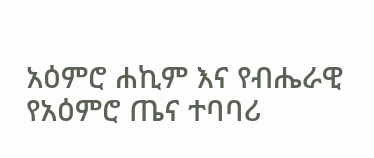አዕምሮ ሐኪም እና የብሔራዊ የአዕምሮ ጤና ተባባሪ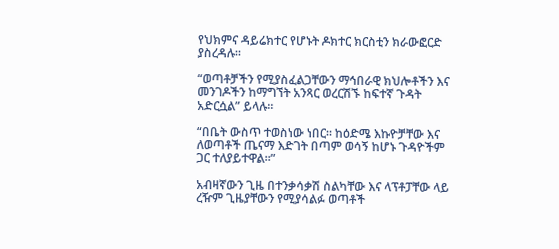የህክምና ዳይሬክተር የሆኑት ዶክተር ክርስቲን ክራውፎርድ ያስረዳሉ።

“ወጣቶቻችን የሚያስፈልጋቸውን ማኅበራዊ ክህሎቶችን እና መንገዶችን ከማግኘት አንጻር ወረርሽኙ ከፍተኛ ጉዳት አድርሷል” ይላሉ።

“በቤት ውስጥ ተወስነው ነበር። ከዕድሜ እኩዮቻቸው እና ለወጣቶች ጤናማ እድገት በጣም ወሳኝ ከሆኑ ጉዳዮችም ጋር ተለያይተዋል።”

አብዛኛውን ጊዜ በተንቃሳቃሽ ስልካቸው እና ላፕቶፓቸው ላይ ረዥም ጊዜያቸውን የሚያሳልፉ ወጣቶች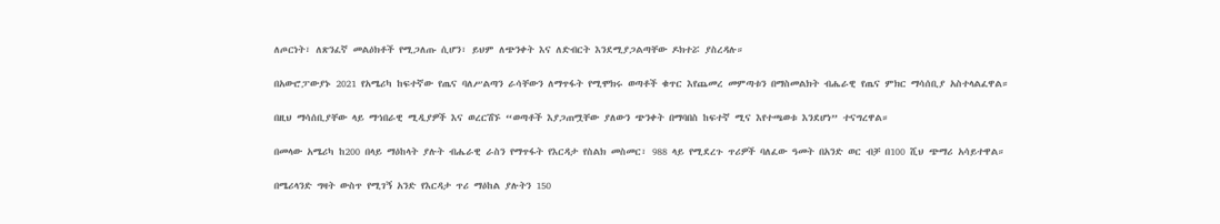ለጦርነት፣ ለጽንፈኛ መልዕክቶች የሚጋለጡ ሲሆን፣ ይህም ለጭንቀት እና ለድብርት እንደሚያጋልጣቸው ዶክተሯ ያስረዳሉ።

በአውሮፓውያኑ 2021 የአሜሪካ ከፍተኛው የጤና ባለሥልጣን ራሳቸውን ለማጥፋት የሚሞክሩ ወጣቶች ቁጥር እየጨመረ መምጣቱን በማስመልክት ብሔራዊ የጤና ምክር ማሳሰቢያ አስተላልፈዋል።

በዚህ ማሳሰቢያቸው ላይ ማኅበራዊ ሚዲያዎች እና ወረርሽኙ “ወጣቶች እያጋጠሟቸው ያለውን ጭንቀት በማባበስ ከፍተኛ ሚና እየተጫወቱ እንደሆነ” ተናግረዋል።

በመላው አሜሪካ ከ200 በላይ ማዕከላት ያሉት ብሔራዊ ራስን የማጥፋት የእርዳታ የስልክ መስመር፣ 988 ላይ የሚደረጉ ጥሪዎች ባለፈው ዓመት በአንድ ወር ብቻ በ100 ሺህ ጭማሪ አሳይተዋል።

በሜሪላንድ ግዛት ውስጥ የሚገኝ አንድ የእርዳታ ጥሪ ማዕከል ያሉትን 150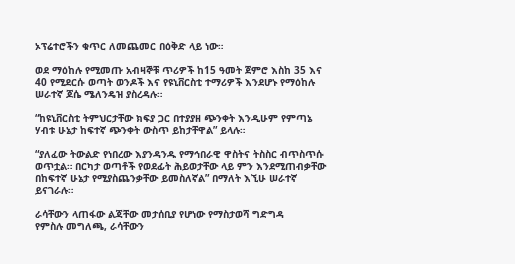ኦፕሬተሮችን ቁጥር ለመጨመር በዕቅድ ላይ ነው።

ወደ ማዕከሉ የሚመጡ አብዛኞቹ ጥሪዎች ከ15 ዓመት ጀምሮ እስከ 35 እና 40 የሚደርሱ ወጣት ወንዶች እና የዩኒቨርስቲ ተማሪዎች እንደሆኑ የማዕከሉ ሠራተኛ ጆሴ ሜለንዴዝ ያስረዳሉ።

“ከዩኒቨርስቲ ትምህርታቸው ክፍያ ጋር በተያያዘ ጭንቀት እንዲሁም የምጣኔ ሃብቱ ሁኔታ ከፍተኛ ጭንቀት ውስጥ ይከታቸዋል” ይላሉ።

“ያለፈው ትውልድ የነበረው እያንዳንዱ የማኅበራዊ ዋስትና ትስስር ብጥስጥሱ ወጥቷል። በርካታ ወጣቶች የወደፊት ሕይወታቸው ላይ ምን እንደሚጠብቃቸው በከፍተኛ ሁኔታ የሚያስጨንቃቸው ይመስለኛል” በማለት እኚሁ ሠራተኛ ይናገራሉ።

ራሳቸውን ላጠፋው ልጃቸው መታሰቢያ የሆነው የማስታወሻ ግድግዳ
የምስሉ መግለጫ, ራሳቸውን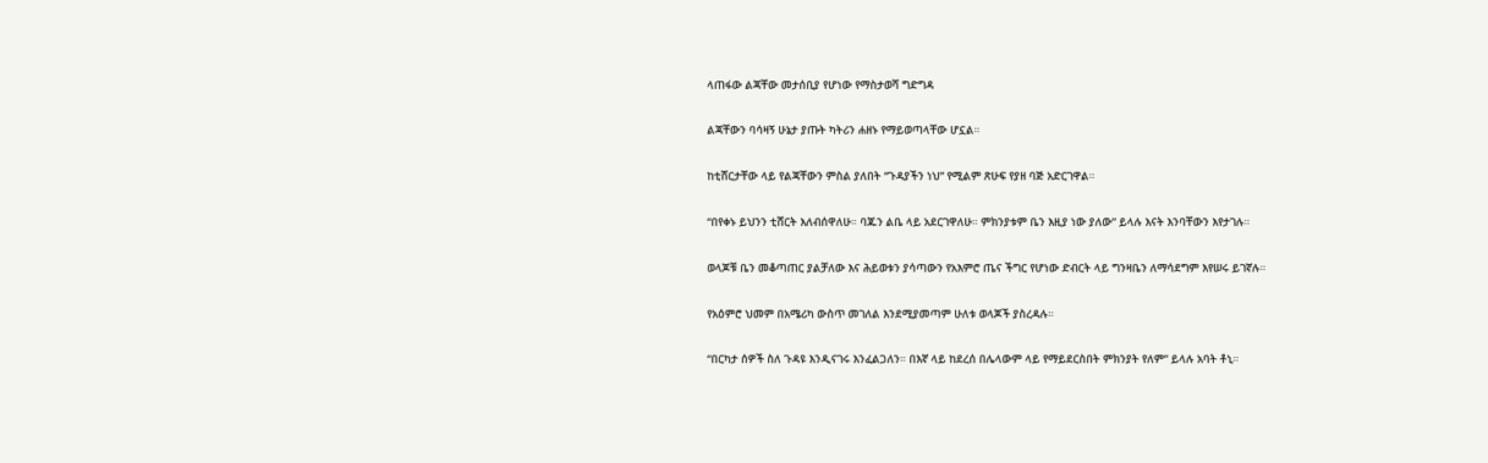ላጠፋው ልጃቸው መታሰቢያ የሆነው የማስታወሻ ግድግዳ

ልጃቸውን ባሳዛኝ ሁኔታ ያጡት ካትሪን ሐዘኑ የማይወጣላቸው ሆኗል።

ከቲሸርታቸው ላይ የልጃቸውን ምስል ያለበት “ጉዳያችን ነህ” የሚልም ጽሁፍ የያዘ ባጅ አድርገዋል።

“በየቀኑ ይህንን ቲሸርት እለብሰዋለሁ። ባጁን ልቤ ላይ አደርገዋለሁ። ምክንያቱም ቤን እዚያ ነው ያለው” ይላሉ እናት እንባቸውን እየታገሉ።

ወላጆቹ ቤን መቆጣጠር ያልቻለው እና ሕይወቱን ያሳጣውን የአእምሮ ጤና ችግር የሆነው ድብርት ላይ ግንዛቤን ለማሳደግም እየሠሩ ይገኛሉ።

የአዕምሮ ህመም በአሜሪካ ውስጥ መገለል እንደሚያመጣም ሁለቱ ወላጆች ያስረዳሉ።

“በርካታ ሰዎች ስለ ጉዳዩ እንዲናገሩ እንፈልጋለን። በእኛ ላይ ከደረሰ በሌላውም ላይ የማይደርስበት ምክንያት የለም” ይላሉ አባት ቶኒ።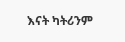እናት ካትሪንም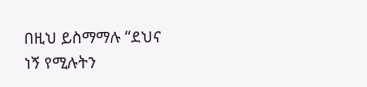በዚህ ይስማማሉ “ደህና ነኝ የሚሉትን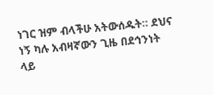ነገር ዝም ብላችሁ አትውሰዱት። ደህና ነኝ ካሉ አብዛኛውን ጊዜ በደኅንነት ላይ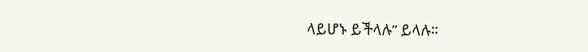ላይሆኑ ይችላሉ” ይላሉ።